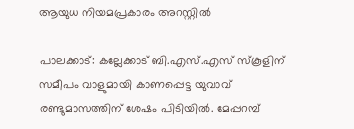ആയുധ നിയമപ്രകാരം അറസ്റ്റിൽ

പാലക്കാട്: കല്ലേക്കാട് ബി.എസ്.എസ് സ്കൂളിന് സമീപം വാളുമായി കാണപ്പെട്ട യുവാവ് രണ്ടുമാസത്തിന് ശേഷം പിടിയിൽ. മേപ്പറമ്പ്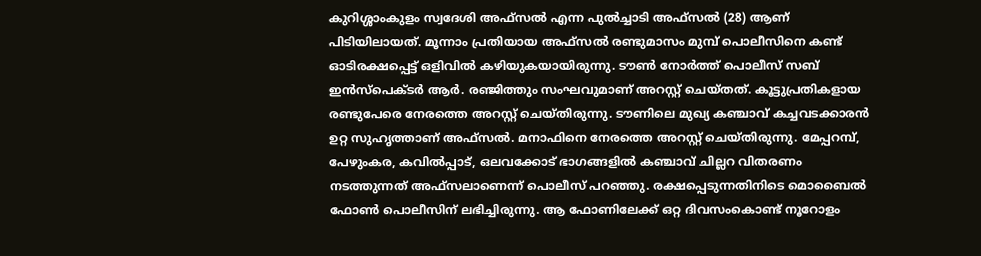കുറിശ്ശാംകുളം സ്വദേശി അഫ്സൽ എന്ന പുൽച്ചാടി അഫ്സൽ (28) ആണ് പിടിയിലായത്. മൂന്നാം പ്രതിയായ അഫ്സൽ രണ്ടുമാസം മുമ്പ് പൊലീസിനെ കണ്ട് ഓടിരക്ഷപ്പെട്ട് ഒളിവിൽ കഴിയുകയായിരുന്നു. ടൗൺ നോർത്ത് പൊലീസ് സബ് ഇൻസ്പെക്ടർ ആർ. രഞ്ജിത്തും സംഘവുമാണ് അറസ്റ്റ് ചെയ്തത്. കൂട്ടുപ്രതികളായ രണ്ടുപേരെ നേരത്തെ അറസ്റ്റ് ചെയ്തിരുന്നു. ടൗണിലെ മുഖ്യ കഞ്ചാവ് കച്ചവടക്കാരൻ ഉറ്റ സുഹൃത്താണ് അഫ്സൽ. മനാഫിനെ നേരത്തെ അറസ്റ്റ് ചെയ്തിരുന്നു. മേപ്പറമ്പ്, പേഴുംകര, കവിൽപ്പാട്, ഒലവക്കോട് ഭാഗങ്ങളിൽ കഞ്ചാവ് ചില്ലറ വിതരണം നടത്തുന്നത് അഫ്സലാണെന്ന് പൊലീസ് പറഞ്ഞു. രക്ഷപ്പെടുന്നതിനിടെ മൊബൈൽ ഫോൺ പൊലീസിന് ലഭിച്ചിരുന്നു. ആ ഫോണിലേക്ക് ഒറ്റ ദിവസംകൊണ്ട് നൂറോളം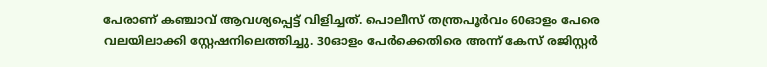പേരാണ് കഞ്ചാവ് ആവശ്യപ്പെട്ട് വിളിച്ചത്. പൊലീസ് തന്ത്രപൂർവം 60ഓളം പേരെ വലയിലാക്കി സ്റ്റേഷനിലെത്തിച്ചു. 30ഓളം പേർക്കെതിരെ അന്ന് കേസ് രജിസ്റ്റർ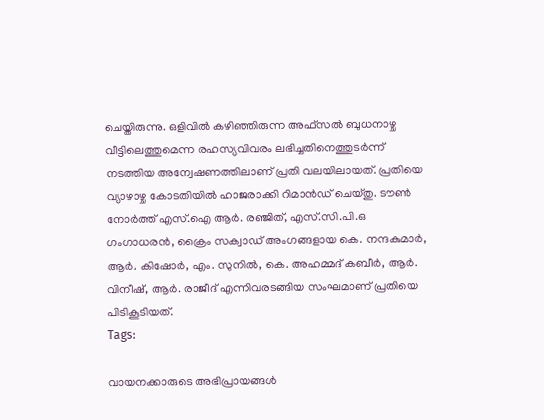ചെയ്തിരുന്നു. ഒളിവിൽ കഴിഞ്ഞിരുന്ന അഫ്സൽ ബുധനാഴ്ച വീട്ടിലെത്തുമെന്ന രഹസ്യവിവരം ലഭിച്ചതിനെത്തുടർന്ന് നടത്തിയ അന്വേഷണത്തിലാണ് പ്രതി വലയിലായത്. പ്രതിയെ വ്യാഴാഴ്ച കോടതിയിൽ ഹാജരാക്കി റിമാൻഡ് ചെയ്തു. ടൗൺ നോർത്ത് എസ്.ഐ ആർ. രഞ്ജിത്, എസ്.സി.പി.ഒ ഗംഗാധരൻ, ക്രൈം സക്വാഡ് അംഗങ്ങളായ കെ. നന്ദകുമാർ, ആർ. കിഷോർ, എം. സുനിൽ, കെ. അഹമ്മദ് കബീർ, ആർ. വിനീഷ്, ആർ. രാജീദ് എന്നിവരടങ്ങിയ സംഘമാണ് പ്രതിയെ പിടികൂടിയത്.
Tags:

വായനക്കാരുടെ അഭിപ്രായങ്ങള്‍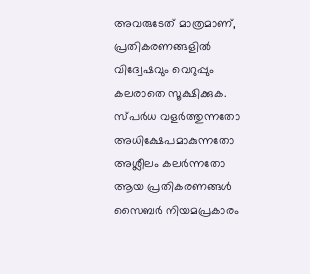അവരുടേത് മാത്രമാണ്, പ്രതികരണങ്ങളിൽ വിദ്വേഷവും വെറുപ്പും കലരാതെ സൂക്ഷിക്കുക. സ്പർധ വളർത്തുന്നതോ അധിക്ഷേപമാകുന്നതോ അശ്ലീലം കലർന്നതോ ആയ പ്രതികരണങ്ങൾ സൈബർ നിയമപ്രകാരം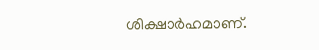ശിക്ഷാർഹമാണ്.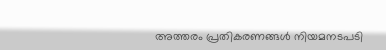അത്തരം പ്രതികരണങ്ങൾ നിയമനടപടി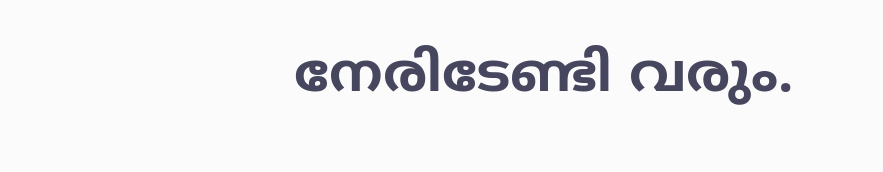നേരിടേണ്ടി വരും.